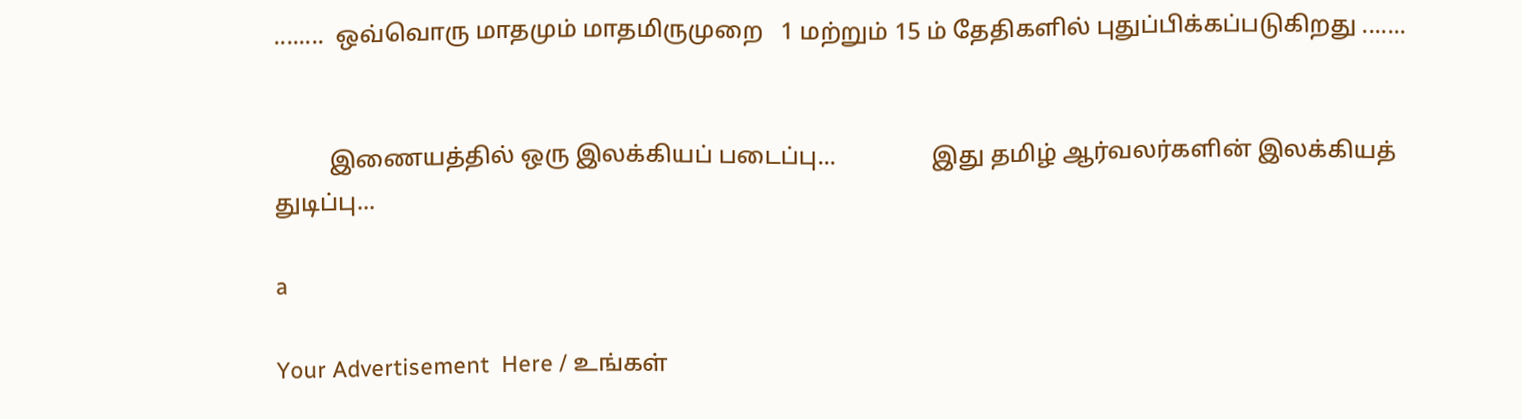........  ஒவ்வொரு மாதமும் மாதமிருமுறை   1 மற்றும் 15 ம் தேதிகளில் புதுப்பிக்கப்படுகிறது .......


         இணையத்தில் ஒரு இலக்கியப் படைப்பு...                இது தமிழ் ஆர்வலர்களின் இலக்கியத் துடிப்பு...

a

Your Advertisement  Here / உங்கள்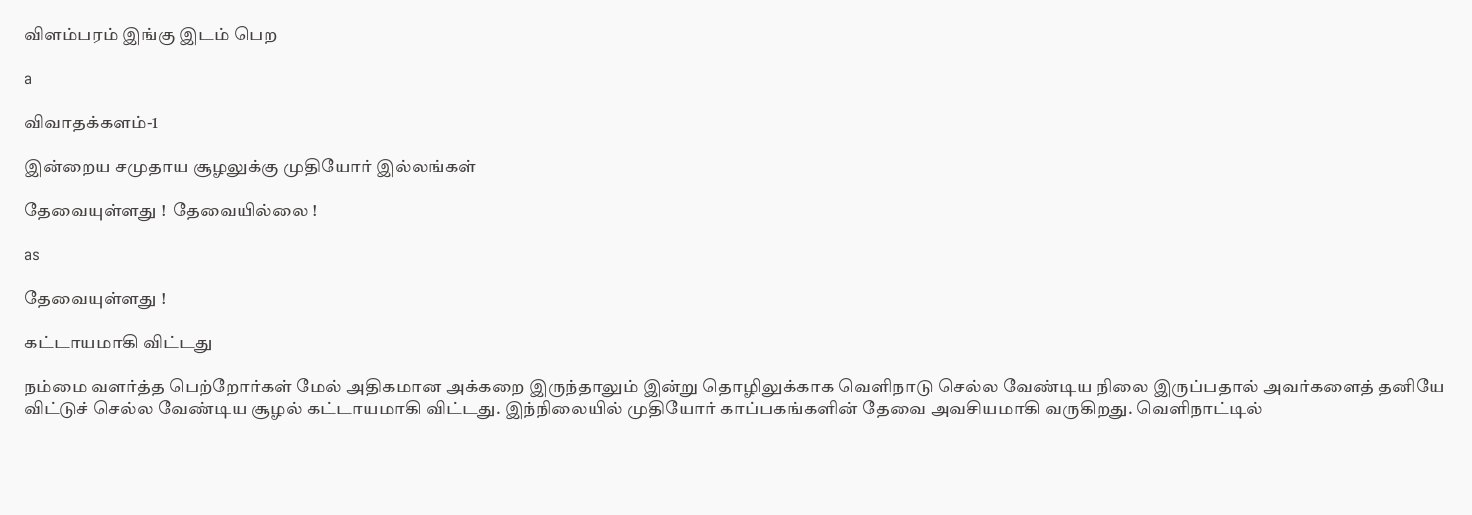விளம்பரம் இங்கு இடம் பெற

a

விவாதக்களம்-1

இன்றைய சமுதாய சூழலுக்கு முதியோர் இல்லங்கள்

தேவையுள்ளது !  தேவையில்லை !

as

தேவையுள்ளது !

கட்டாயமாகி விட்டது

நம்மை வளர்த்த பெற்றோர்கள் மேல் அதிகமான அக்கறை இருந்தாலும் இன்று தொழிலுக்காக வெளிநாடு செல்ல வேண்டிய நிலை இருப்பதால் அவர்களைத் தனியே விட்டுச் செல்ல வேண்டிய சூழல் கட்டாயமாகி விட்டது. இந்நிலையில் முதியோர் காப்பகங்களின் தேவை அவசியமாகி வருகிறது. வெளிநாட்டில்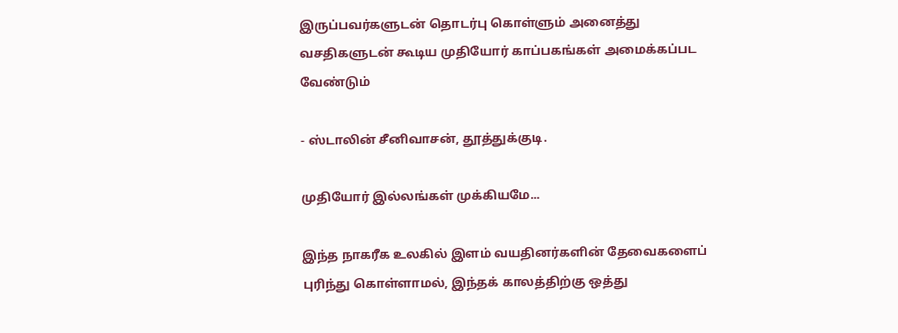இருப்பவர்களுடன் தொடர்பு கொள்ளும் அனைத்து வசதிகளுடன் கூடிய முதியோர் காப்பகங்கள் அமைக்கப்பட வேண்டும்

- ஸ்டாலின் சீனிவாசன், தூத்துக்குடி.

முதியோர் இல்லங்கள் முக்கியமே...

இந்த நாகரீக உலகில் இளம் வயதினர்களின் தேவைகளைப் புரிந்து கொள்ளாமல், இந்தக் காலத்திற்கு ஒத்து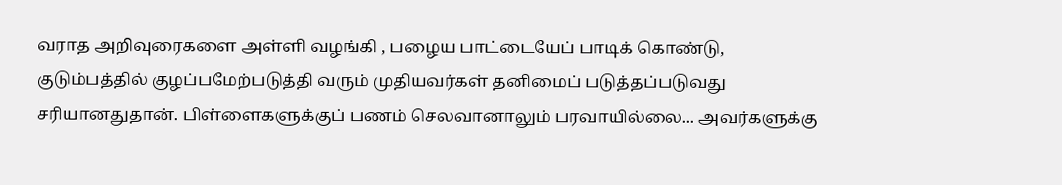வராத அறிவுரைகளை அள்ளி வழங்கி , பழைய பாட்டையேப் பாடிக் கொண்டு,  குடும்பத்தில் குழப்பமேற்படுத்தி வரும் முதியவர்கள் தனிமைப் படுத்தப்படுவது சரியானதுதான். பிள்ளைகளுக்குப் பணம் செலவானாலும் பரவாயில்லை... அவர்களுக்கு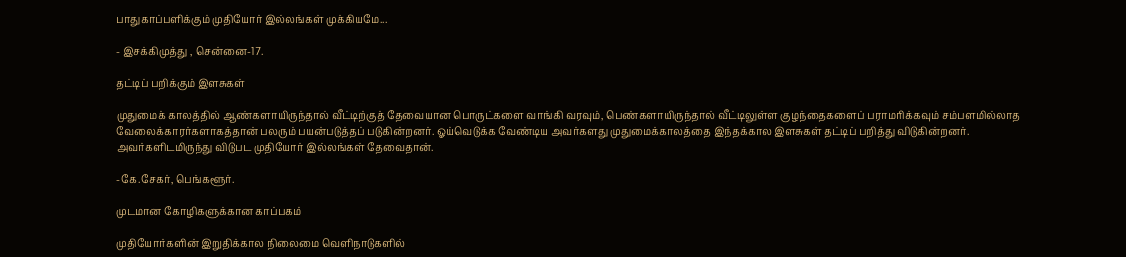பாதுகாப்பளிக்கும் முதியோர் இல்லங்கள் முக்கியமே...

- இசக்கிமுத்து , சென்னை-17.

தட்டிப் பறிக்கும் இளசுகள்

முதுமைக் காலத்தில் ஆண்களாயிருந்தால் வீட்டிற்குத் தேவையான பொருட்களை வாங்கி வரவும், பெண்களாயிருந்தால் வீட்டிலுள்ள குழந்தைகளைப் பராமரிக்கவும் சம்பளமில்லாத வேலைக்காரர்களாகத்தான் பலரும் பயன்படுத்தப் படுகின்றனர். ஓய்வெடுக்க வேண்டிய அவர்களது முதுமைக்காலத்தை இந்தக்கால இளசுகள் தட்டிப் பறித்து விடுகின்றனர். அவர்களிடமிருந்து விடுபட முதியோர் இல்லங்கள் தேவைதான்.

-கே.சேகர், பெங்களூர்.

முடமான கோழிகளுக்கான காப்பகம்

முதியோர்களின் இறுதிக்கால நிலைமை வெளிநாடுகளில்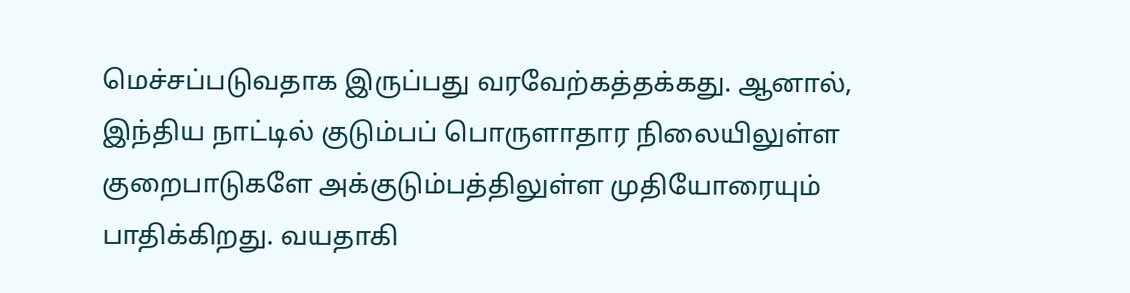மெச்சப்படுவதாக இருப்பது வரவேற்கத்தக்கது. ஆனால், இந்திய நாட்டில் குடும்பப் பொருளாதார நிலையிலுள்ள குறைபாடுகளே அக்குடும்பத்திலுள்ள முதியோரையும் பாதிக்கிறது. வயதாகி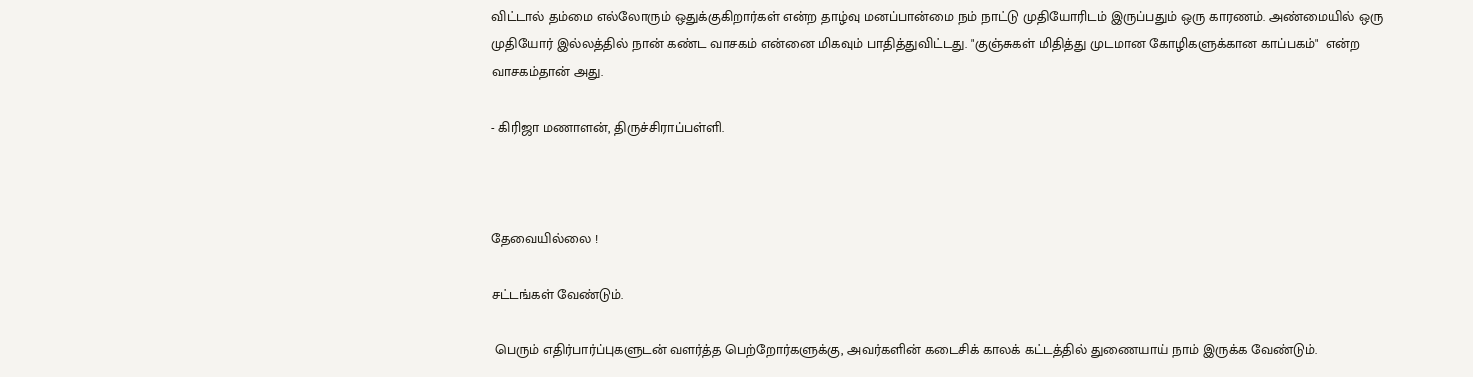விட்டால் தம்மை எல்லோரும் ஒதுக்குகிறார்கள் என்ற தாழ்வு மனப்பான்மை நம் நாட்டு முதியோரிடம் இருப்பதும் ஒரு காரணம். அண்மையில் ஒரு முதியோர் இல்லத்தில் நான் கண்ட வாசகம் என்னை மிகவும் பாதித்துவிட்டது. "குஞ்சுகள் மிதித்து முடமான கோழிகளுக்கான காப்பகம்"  என்ற வாசகம்தான் அது.

- கிரிஜா மணாளன், திருச்சிராப்பள்ளி.



தேவையில்லை !

சட்டங்கள் வேண்டும்.

 பெரும் எதிர்பார்ப்புகளுடன் வளர்த்த பெற்றோர்களுக்கு, அவர்களின் கடைசிக் காலக் கட்டத்தில் துணையாய் நாம் இருக்க வேண்டும்.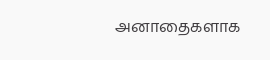அனாதைகளாக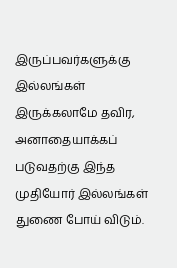இருப்பவர்களுக்கு இல்லங்கள் இருக்கலாமே தவிர,  அனாதையாக்கப் படுவதற்கு இந்த முதியோர் இல்லங்கள் துணை போய் விடும்.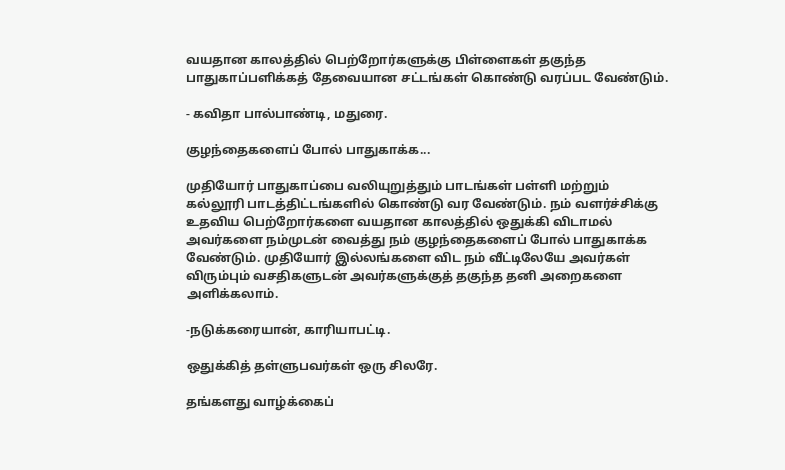வயதான காலத்தில் பெற்றோர்களுக்கு பிள்ளைகள் தகுந்த பாதுகாப்பளிக்கத் தேவையான சட்டங்கள் கொண்டு வரப்பட வேண்டும்.

- கவிதா பால்பாண்டி, மதுரை.

குழந்தைகளைப் போல் பாதுகாக்க...

முதியோர் பாதுகாப்பை வலியுறுத்தும் பாடங்கள் பள்ளி மற்றும் கல்லூரி பாடத்திட்டங்களில் கொண்டு வர வேண்டும். நம் வளர்ச்சிக்கு உதவிய பெற்றோர்களை வயதான காலத்தில் ஒதுக்கி விடாமல் அவர்களை நம்முடன் வைத்து நம் குழந்தைகளைப் போல் பாதுகாக்க வேண்டும். முதியோர் இல்லங்களை விட நம் வீட்டிலேயே அவர்கள் விரும்பும் வசதிகளுடன் அவர்களுக்குத் தகுந்த தனி அறைகளை அளிக்கலாம்.

-நடுக்கரையான், காரியாபட்டி.

ஒதுக்கித் தள்ளுபவர்கள் ஒரு சிலரே.

தங்களது வாழ்க்கைப்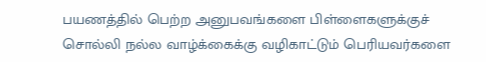பயணத்தில் பெற்ற அனுபவங்களை பிள்ளைகளுக்குச் சொல்லி நல்ல வாழ்க்கைக்கு வழிகாட்டும் பெரியவர்களை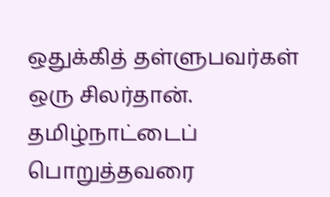ஒதுக்கித் தள்ளுபவர்கள் ஒரு சிலர்தான். தமிழ்நாட்டைப் பொறுத்தவரை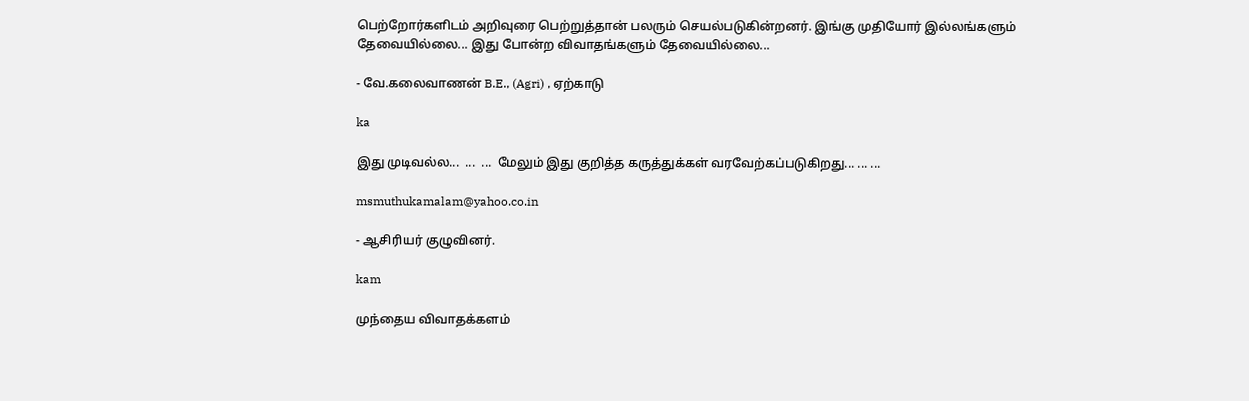பெற்றோர்களிடம் அறிவுரை பெற்றுத்தான் பலரும் செயல்படுகின்றனர். இங்கு முதியோர் இல்லங்களும் தேவையில்லை... இது போன்ற விவாதங்களும் தேவையில்லை...

- வே.கலைவாணன் B.E., (Agri) , ஏற்காடு

ka

இது முடிவல்ல...  ...  ...  மேலும் இது குறித்த கருத்துக்கள் வரவேற்கப்படுகிறது... ... ...

msmuthukamalam@yahoo.co.in

- ஆசிரியர் குழுவினர்.

kam

முந்தைய விவாதக்களம்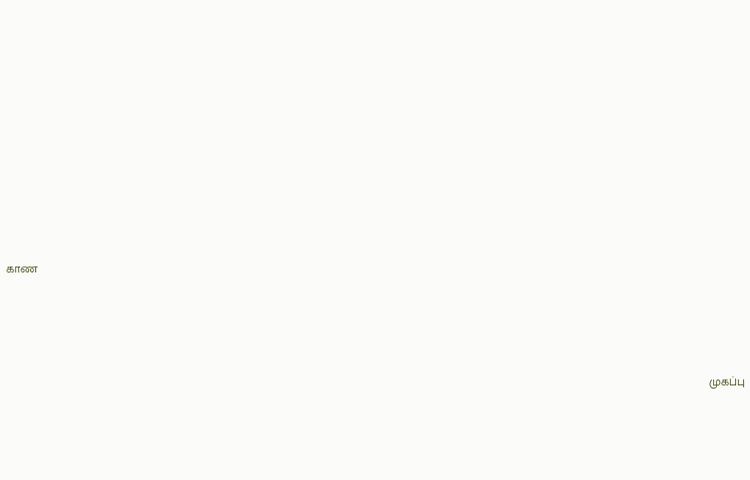காண




                                                                                                                                                                                                                 முகப்பு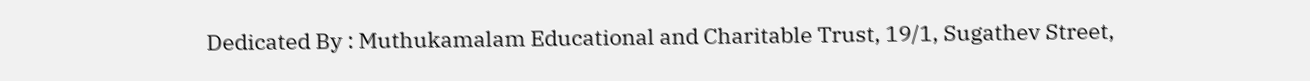Dedicated By : Muthukamalam Educational and Charitable Trust, 19/1, Sugathev Street,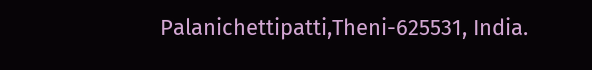Palanichettipatti,Theni-625531, India.